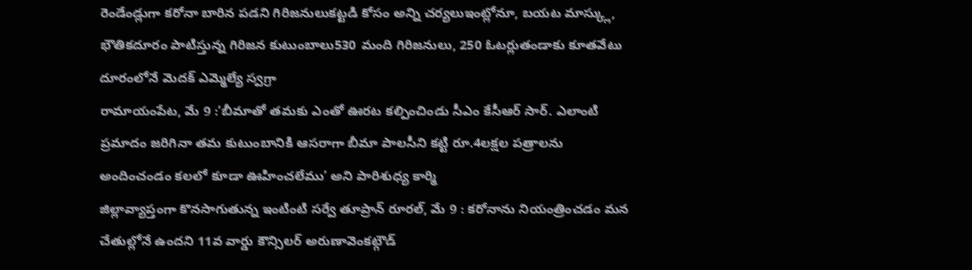రెండేండ్లుగా కరోనా బారిన పడని గిరిజనులుకట్టడి కోసం అన్ని చర్యలుఇంట్లోనూ, బయట మాస్క్లు, భౌతికదూరం పాటిస్తున్న గిరిజన కుటుంబాలు530 మంది గిరిజనులు, 250 ఓటర్లుతండాకు కూతవేటు దూరంలోనే మెదక్ ఎమ్మెల్యే స్వగ్రా
రామాయంపేట, మే 9 :‘బీమాతో తమకు ఎంతో ఊరట కల్పించిండు సీఎం కేసీఆర్ సార్. ఎలాంటి ప్రమాదం జరిగినా తమ కుటుంబానికి ఆసరాగా బీమా పాలసీని కట్టి రూ.4లక్షల పత్రాలను అందించండం కలలో కూడా ఊహించలేము’ అని పారిశుధ్య కార్మి
జిల్లావ్యాప్తంగా కొనసాగుతున్న ఇంటింటి సర్వే తూప్రాన్ రూరల్, మే 9 : కరోనాను నియంత్రించడం మన చేతుల్లోనే ఉందని 11వ వార్డు కౌన్సిలర్ అరుణావెంకట్గౌడ్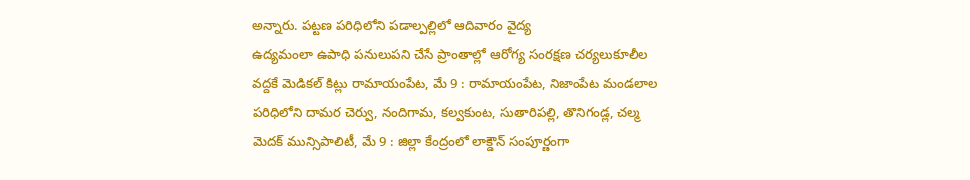అన్నారు. పట్టణ పరిధిలోని పడాల్పల్లిలో ఆదివారం వైద్య
ఉద్యమంలా ఉపాధి పనులుపని చేసే ప్రాంతాల్లో ఆరోగ్య సంరక్షణ చర్యలుకూలీల వద్దకే మెడికల్ కిట్లు రామాయంపేట, మే 9 : రామాయంపేట, నిజాంపేట మండలాల పరిధిలోని దామర చెర్వు, నందిగామ, కల్వకుంట, సుతారిపల్లి, తొనిగండ్ల, చల్మ
మెదక్ మున్సిపాలిటీ, మే 9 : జిల్లా కేంద్రంలో లాక్డౌన్ సంపూర్ణంగా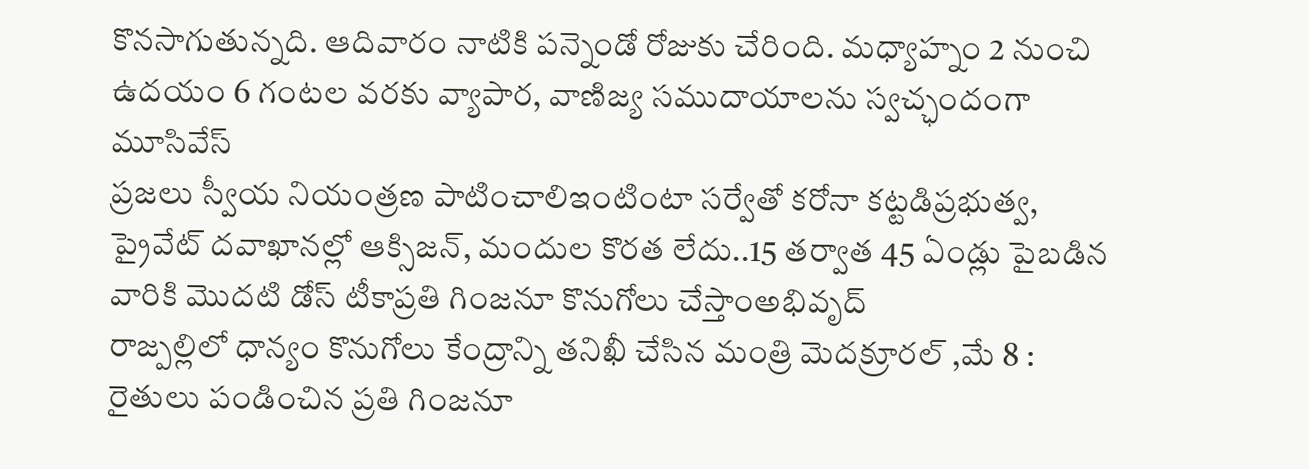కొనసాగుతున్నది. ఆదివారం నాటికి పన్నెండో రోజుకు చేరింది. మధ్యాహ్నం 2 నుంచి ఉదయం 6 గంటల వరకు వ్యాపార, వాణిజ్య సముదాయాలను స్వచ్ఛందంగా మూసివేస్
ప్రజలు స్వీయ నియంత్రణ పాటించాలిఇంటింటా సర్వేతో కరోనా కట్టడిప్రభుత్వ, ప్రైవేట్ దవాఖానల్లో ఆక్సిజన్, మందుల కొరత లేదు..15 తర్వాత 45 ఏండ్లు పైబడిన వారికి మొదటి డోస్ టీకాప్రతి గింజనూ కొనుగోలు చేస్తాంఅభివృద్
రాజ్పల్లిలో ధాన్యం కొనుగోలు కేంద్రాన్ని తనిఖీ చేసిన మంత్రి మెదక్రూరల్ ,మే 8 : రైతులు పండించిన ప్రతి గింజనూ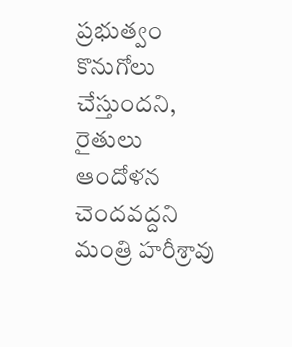ప్రభుత్వం కొనుగోలు చేస్తుందని, రైతులు ఆందోళన చెందవద్దని మంత్రి హరీశ్రావు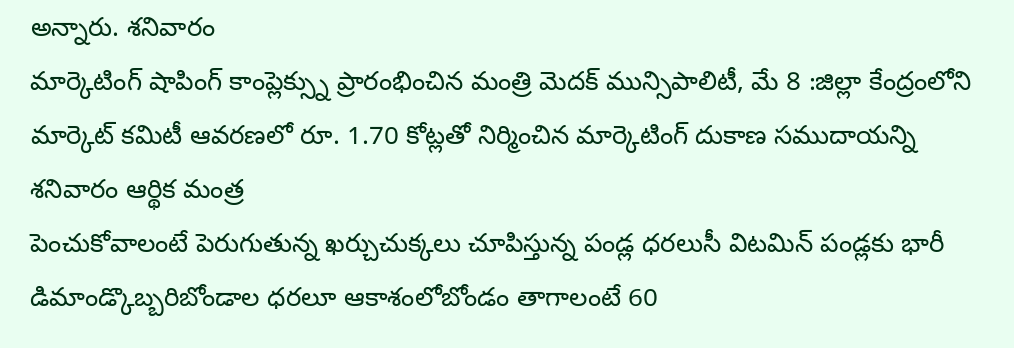అన్నారు. శనివారం
మార్కెటింగ్ షాపింగ్ కాంప్లెక్స్ను ప్రారంభించిన మంత్రి మెదక్ మున్సిపాలిటీ, మే 8 :జిల్లా కేంద్రంలోని మార్కెట్ కమిటీ ఆవరణలో రూ. 1.70 కోట్లతో నిర్మించిన మార్కెటింగ్ దుకాణ సముదాయన్ని శనివారం ఆర్థిక మంత్ర
పెంచుకోవాలంటే పెరుగుతున్న ఖర్చుచుక్కలు చూపిస్తున్న పండ్ల ధరలుసీ విటమిన్ పండ్లకు భారీ డిమాండ్కొబ్బరిబోండాల ధరలూ ఆకాశంలోబోండం తాగాలంటే 60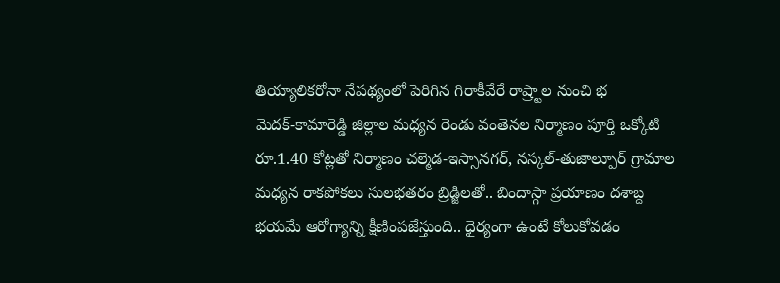తియ్యాలికరోనా నేపథ్యంలో పెరిగిన గిరాకీవేరే రాష్ర్టాల నుంచి భ
మెదక్-కామారెడ్డి జిల్లాల మధ్యన రెండు వంతెనల నిర్మాణం పూర్తి ఒక్కోటి రూ.1.40 కోట్లతో నిర్మాణం చల్మెడ-ఇస్సానగర్, నస్కల్-తుజాల్పూర్ గ్రామాల మధ్యన రాకపోకలు సులభతరం బ్రిడ్జిలతో.. బిందాస్గా ప్రయాణం దశాబ్ద
భయమే ఆరోగ్యాన్ని క్షీణింపజేస్తుంది.. ధైర్యంగా ఉంటే కోలుకోవడం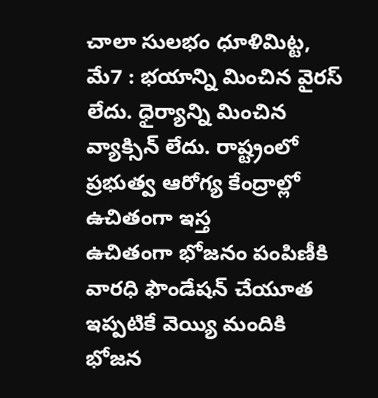చాలా సులభం ధూళిమిట్ట, మే7 : భయాన్ని మించిన వైరస్ లేదు. ధైర్యాన్ని మించిన వ్యాక్సిన్ లేదు. రాష్ట్రంలో ప్రభుత్వ ఆరోగ్య కేంద్రాల్లో ఉచితంగా ఇస్త
ఉచితంగా భోజనం పంపిణీకి వారధి ఫౌండేషన్ చేయూత ఇప్పటికే వెయ్యి మందికి భోజన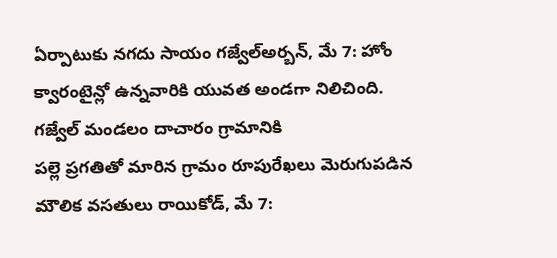ఏర్పాటుకు నగదు సాయం గజ్వేల్అర్బన్, మే 7: హోం క్వారంటైన్లో ఉన్నవారికి యువత అండగా నిలిచింది. గజ్వేల్ మండలం దాచారం గ్రామానికి
పల్లె ప్రగతితో మారిన గ్రామం రూపురేఖలు మెరుగుపడిన మౌలిక వసతులు రాయికోడ్, మే 7: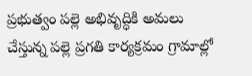ప్రభుత్వం పల్లె అభివృద్ధికి అమలు చేస్తున్న పల్లె ప్రగతి కార్యక్రమం గ్రామాల్లో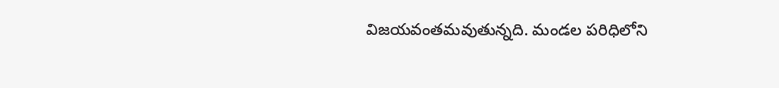విజయవంతమవుతున్నది. మండల పరిధిలోని